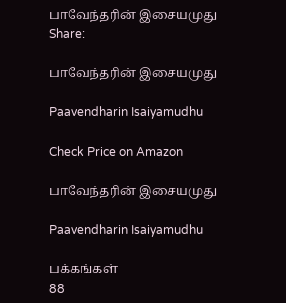பாவேந்தரின் இசையமுது
Share:

பாவேந்தரின் இசையமுது

Paavendharin Isaiyamudhu

Check Price on Amazon

பாவேந்தரின் இசையமுது

Paavendharin Isaiyamudhu

பக்கங்கள்
88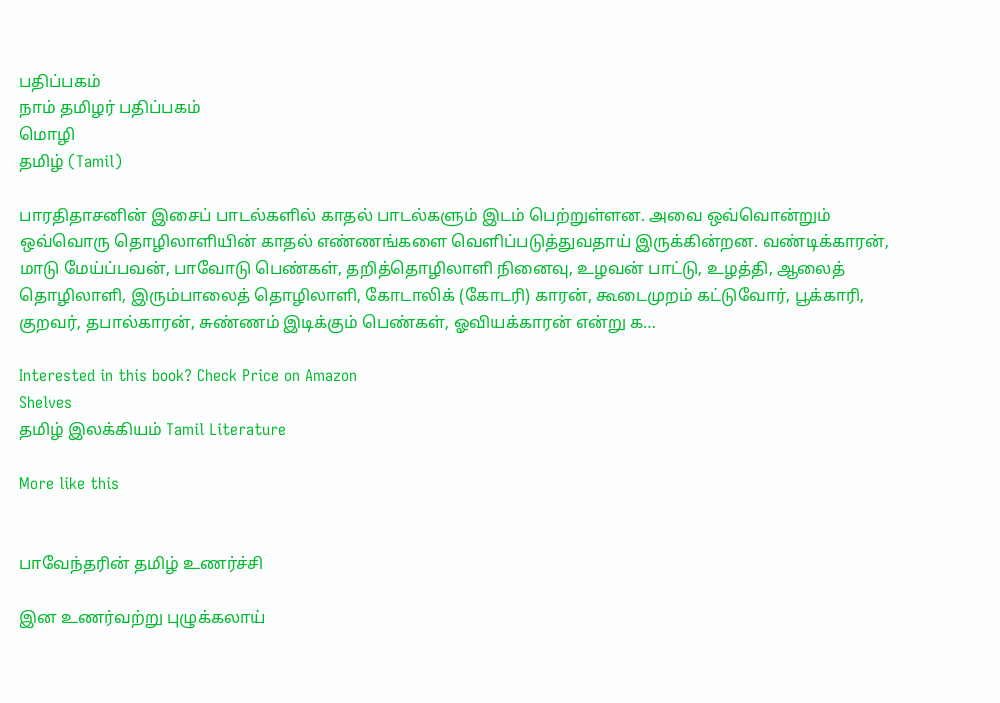பதிப்பகம்
நாம் தமிழர் பதிப்பகம்
மொழி
தமிழ் (Tamil)

பாரதிதாசனின் இசைப் பாடல்களில் காதல் பாடல்களும் இடம் பெற்றுள்ளன. அவை ஒவ்வொன்றும் ஒவ்வொரு தொழிலாளியின் காதல் எண்ணங்களை வெளிப்படுத்துவதாய் இருக்கின்றன. வண்டிக்காரன், மாடு மேய்ப்பவன், பாவோடு பெண்கள், தறித்தொழிலாளி நினைவு, உழவன் பாட்டு, உழத்தி, ஆலைத் தொழிலாளி, இரும்பாலைத் தொழிலாளி, கோடாலிக் (கோடரி) காரன், கூடைமுறம் கட்டுவோர், பூக்காரி, குறவர், தபால்காரன், சுண்ணம் இடிக்கும் பெண்கள், ஓவியக்காரன் என்று க…

Interested in this book? Check Price on Amazon
Shelves
தமிழ் இலக்கியம் Tamil Literature

More like this


பாவேந்தரின் தமிழ் உணர்ச்சி

இன உணர்வற்று புழுக்கலாய்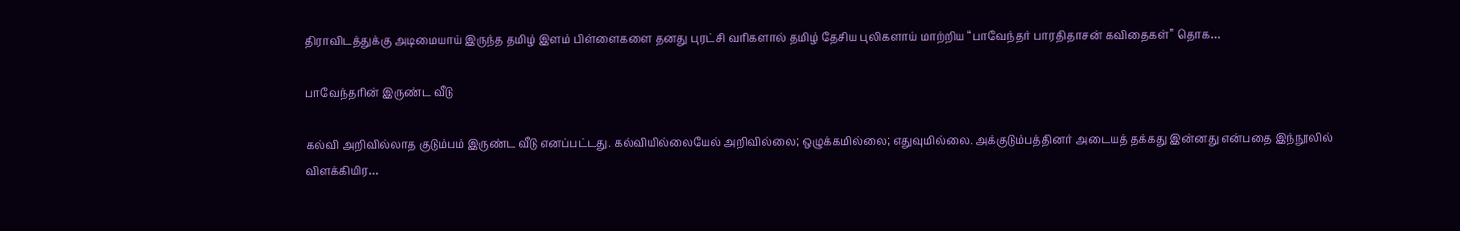திராவிடத்துக்கு அடிமையாய் இருந்த தமிழ் இளம் பிள்ளைகளை தனது புரட்சி வரிகளால் தமிழ் தேசிய புலிகளாய் மாற்றிய “பாவேந்தர் பாரதிதாசன் கவிதைகள்” தொக…

பாவேந்தரின் இருண்ட வீடு

கல்வி அறிவில்லாத குடும்பம் இருண்ட வீடு எனப்பட்டது. கல்வியில்லையேல் அறிவில்லை; ஒழுக்கமில்லை; எதுவுமில்லை. அக்குடும்பத்தினர் அடையத் தக்கது இன்னது என்பதை இந்நூலில் விளக்கியிர…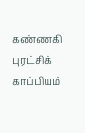கண்ணகி புரட்சிக் காப்பியம்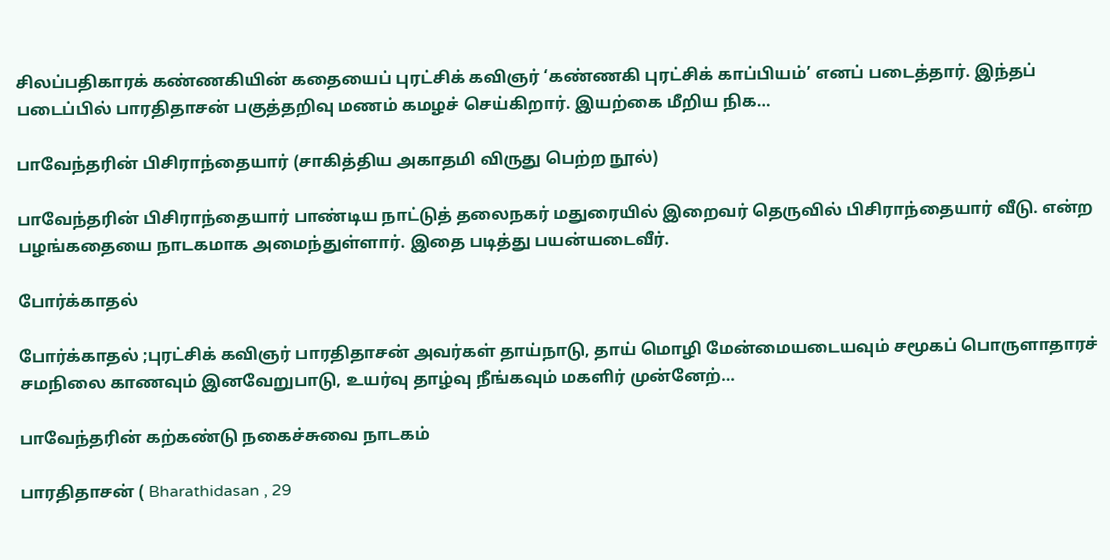சிலப்பதிகாரக் கண்ணகியின் கதையைப் புரட்சிக் கவிஞர் ‘கண்ணகி புரட்சிக் காப்பியம்’ எனப் படைத்தார். இந்தப் படைப்பில் பாரதிதாசன் பகுத்தறிவு மணம் கமழச் செய்கிறார். இயற்கை மீறிய நிக…

பாவேந்தரின் பிசிராந்தையார் (சாகித்திய அகாதமி விருது பெற்ற நூல்)

பாவேந்தரின் பிசிராந்தையார் பாண்டிய நாட்டுத் தலைநகர் மதுரையில் இறைவர் தெருவில் பிசிராந்தையார் வீடு. என்ற பழங்கதையை நாடகமாக அமைந்துள்ளார். இதை படித்து பயன்யடைவீர்.

போர்க்காதல்

போர்க்காதல் ;புரட்சிக் கவிஞர் பாரதிதாசன் அவர்கள் தாய்நாடு, தாய் மொழி மேன்மையடையவும் சமூகப் பொருளாதாரச் சமநிலை காணவும் இனவேறுபாடு, உயர்வு தாழ்வு நீங்கவும் மகளிர் முன்னேற்…

பாவேந்தரின் கற்கண்டு நகைச்சுவை நாடகம்

பாரதிதாசன் ( Bharathidasan , 29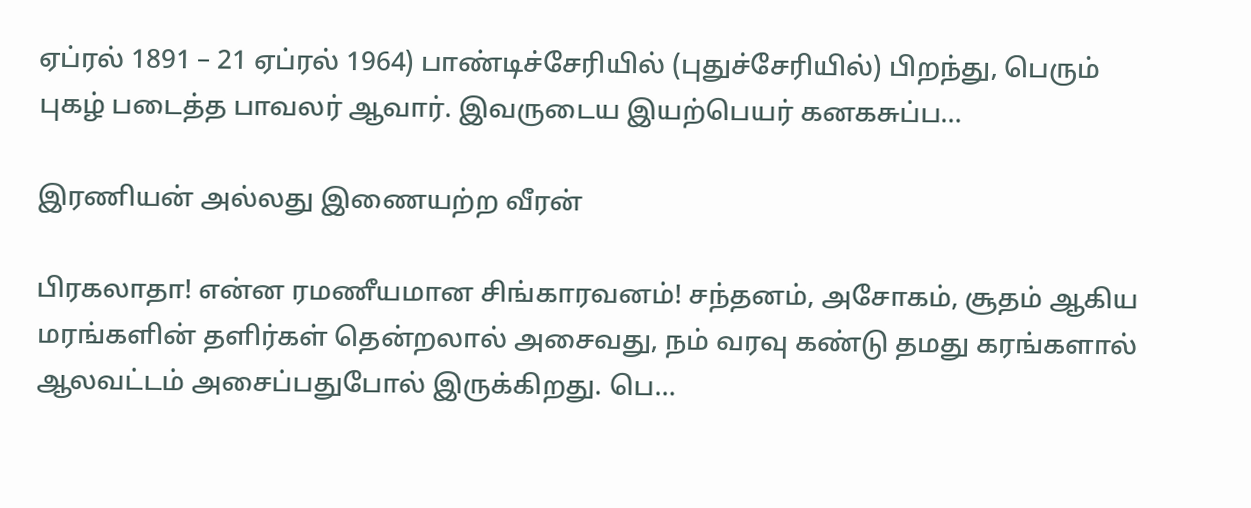ஏப்ரல் 1891 – 21 ஏப்ரல் 1964) பாண்டிச்சேரியில் (புதுச்சேரியில்) பிறந்து, பெரும் புகழ் படைத்த பாவலர் ஆவார். இவருடைய இயற்பெயர் கனகசுப்ப…

இரணியன் அல்லது இணையற்ற வீரன்

பிரகலாதா! என்ன ரமணீயமான சிங்காரவனம்! சந்தனம், அசோகம், சூதம் ஆகிய மரங்களின் தளிர்கள் தென்றலால் அசைவது, நம் வரவு கண்டு தமது கரங்களால் ஆலவட்டம் அசைப்பதுபோல் இருக்கிறது. பெ…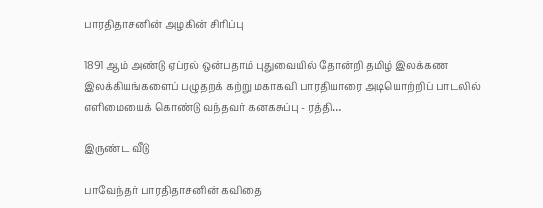பாரதிதாசனின் அழகின் சிரிப்பு

1891 ஆம் அண்டு ஏப்ரல் ஒன்பதாம் புதுவையில் தோன்றி தமிழ் இலக்கண இலக்கியங்களைப் பழுதறக் கற்று மகாகவி பாரதியாரை அடியொற்றிப் பாடலில் எளிமையைக் கொண்டு வந்தவர் கனகசுப்பு - ரத்தி…

இருண்ட வீடு

பாவேந்தர் பாரதிதாசனின் கவிதை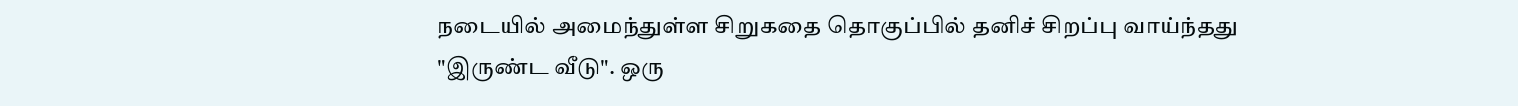நடையில் அமைந்துள்ள சிறுகதை தொகுப்பில் தனிச் சிறப்பு வாய்ந்தது "இருண்ட வீடு". ஒரு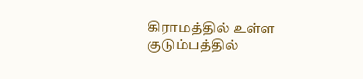கிராமத்தில் உள்ள குடும்பத்தில்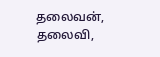தலைவன், தலைவி,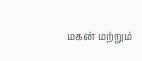மகன் மற்றும்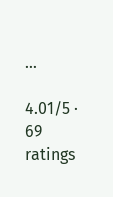…

4.01/5 · 69 ratings